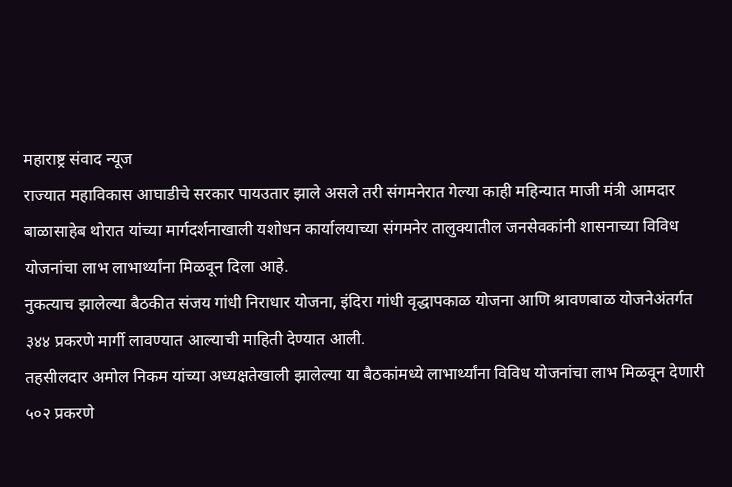महाराष्ट्र संवाद न्यूज
राज्यात महाविकास आघाडीचे सरकार पायउतार झाले असले तरी संगमनेरात गेल्या काही महिन्यात माजी मंत्री आमदार बाळासाहेब थोरात यांच्या मार्गदर्शनाखाली यशोधन कार्यालयाच्या संगमनेर तालुक्यातील जनसेवकांनी शासनाच्या विविध योजनांचा लाभ लाभार्थ्यांना मिळवून दिला आहे.
नुकत्याच झालेल्या बैठकीत संजय गांधी निराधार योजना, इंदिरा गांधी वृद्धापकाळ योजना आणि श्रावणबाळ योजनेअंतर्गत ३४४ प्रकरणे मार्गी लावण्यात आल्याची माहिती देण्यात आली.
तहसीलदार अमोल निकम यांच्या अध्यक्षतेखाली झालेल्या या बैठकांमध्ये लाभार्थ्यांना विविध योजनांचा लाभ मिळवून देणारी ५०२ प्रकरणे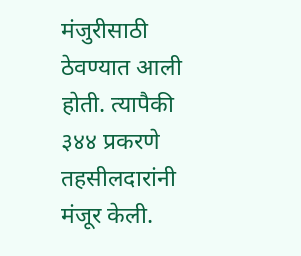मंजुरीसाठी ठेवण्यात आली होती. त्यापैकी ३४४ प्रकरणे तहसीलदारांनी मंजूर केली.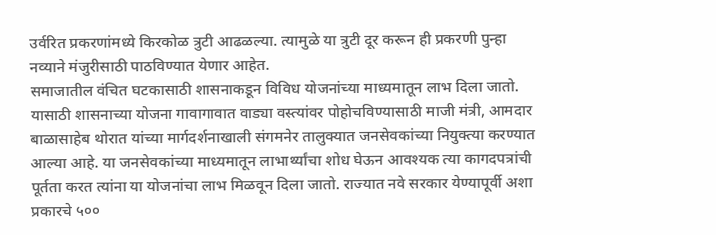उर्वरित प्रकरणांमध्ये किरकोळ त्रुटी आढळल्या. त्यामुळे या त्रुटी दूर करून ही प्रकरणी पुन्हा नव्याने मंजुरीसाठी पाठविण्यात येणार आहेत.
समाजातील वंचित घटकासाठी शासनाकडून विविध योजनांच्या माध्यमातून लाभ दिला जातो. यासाठी शासनाच्या योजना गावागावात वाड्या वस्त्यांवर पोहोचविण्यासाठी माजी मंत्री, आमदार बाळासाहेब थोरात यांच्या मार्गदर्शनाखाली संगमनेर तालुक्यात जनसेवकांच्या नियुक्त्या करण्यात आल्या आहे. या जनसेवकांच्या माध्यमातून लाभार्थ्यांचा शोध घेऊन आवश्यक त्या कागदपत्रांची पूर्तता करत त्यांना या योजनांचा लाभ मिळवून दिला जातो. राज्यात नवे सरकार येण्यापूर्वी अशा प्रकारचे ५००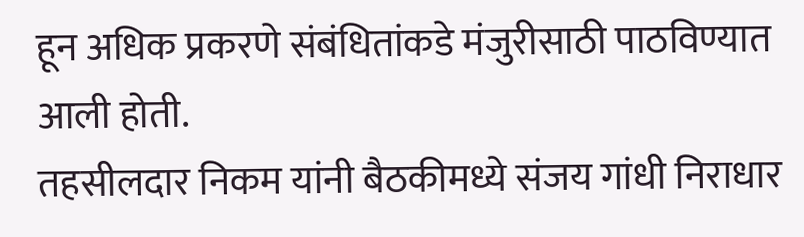हून अधिक प्रकरणे संबंधितांकडे मंजुरीसाठी पाठविण्यात आली होती.
तहसीलदार निकम यांनी बैठकीमध्ये संजय गांधी निराधार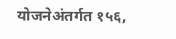योजनेअंतर्गत १५६,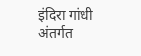इंदिरा गांधी अंतर्गत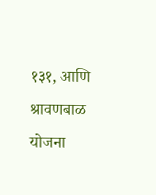१३१, आणि श्रावणबाळ योजना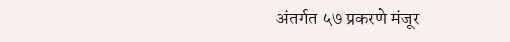अंतर्गत ५७ प्रकरणे मंजूर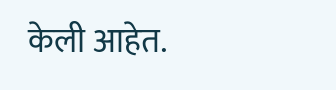केली आहेत.